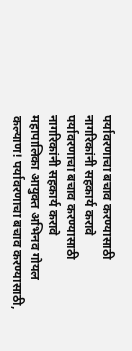पर्यावरणाचा बचाव करण्यासाठी नागरिकांनी सहकार्य करावे
पर्यावरणाचा बचाव करण्यासाठी नागरिकांनी सहकार्य करावे
महापालिका आयुक्त अभिनव गोयल
कल्याण! पर्यावरणाचा बचाव करण्यासाठी,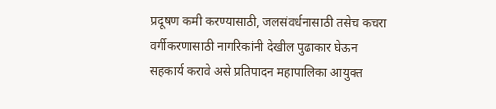प्रदूषण कमी करण्यासाठी, जलसंवर्धनासाठी तसेच कचरा वर्गीकरणासाठी नागरिकांनी देखील पुढाकार घेऊन सहकार्य करावे असे प्रतिपादन महापालिका आयुक्त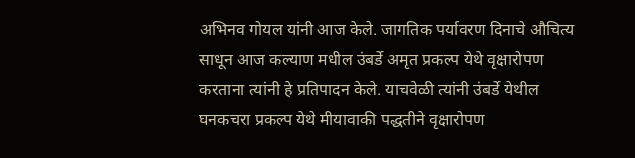अभिनव गोयल यांनी आज केले. जागतिक पर्यावरण दिनाचे औचित्य साधून आज कल्याण मधील उंबर्डे अमृत प्रकल्प येथे वृक्षारोपण करताना त्यांनी हे प्रतिपादन केले. याचवेळी त्यांनी उंबर्डे येथील घनकचरा प्रकल्प येथे मीयावाकी पद्धतीने वृक्षारोपण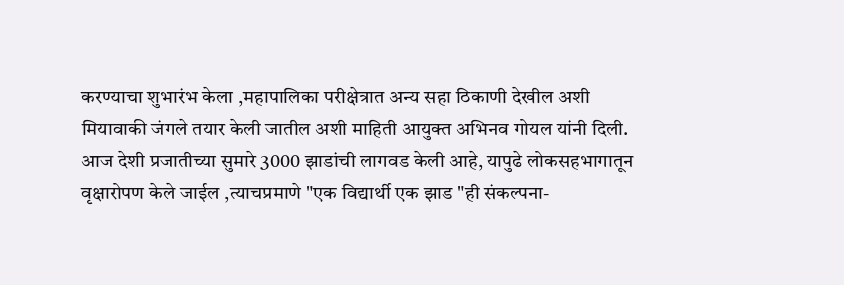करण्याचा शुभारंभ केला ,महापालिका परीक्षेत्रात अन्य सहा ठिकाणी देखील अशी मियावाकी जंगले तयार केली जातील अशी माहिती आयुक्त अभिनव गोयल यांनी दिली.
आज देशी प्रजातीच्या सुमारे 3000 झाडांची लागवड केली आहे, यापुढे लोकसहभागातून वृक्षारोपण केले जाईल ,त्याचप्रमाणे "एक विद्यार्थी एक झाड "ही संकल्पना-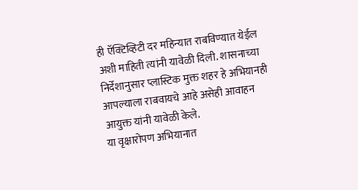ही ऍक्टिव्हिटी दर महिन्यात राबविण्यात येईल अशी माहिती त्यांनी यावेळी दिली. शासनाच्या निर्देशानुसार प्लास्टिक मुक्त शहर हे अभियानही आपल्याला राबवायचे आहे असेही आवाहन आयुक्त यांनी यावेळी केले.
या वृक्षारोपण अभियानात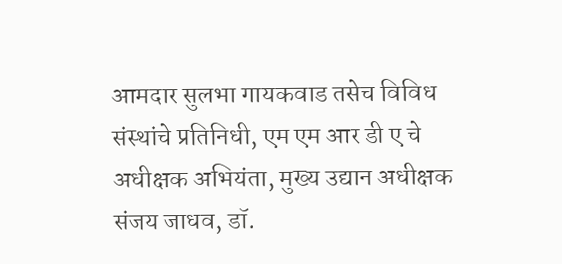आमदार सुलभा गायकवाड तसेच विविध संस्थांचे प्रतिनिधी, एम एम आर डी ए चे अधीक्षक अभियंता, मुख्य उद्यान अधीक्षक संजय जाधव, डॉ.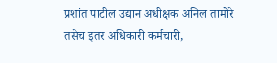प्रशांत पाटील उद्यान अधीक्षक अनिल तामोरे तसेच इतर अधिकारी कर्मचारी,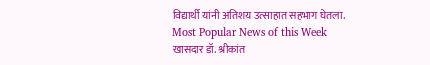विद्यार्थी यांनी अतिशय उत्साहात सहभाग घेतला.
Most Popular News of this Week
खासदार डॉ. श्रीकांत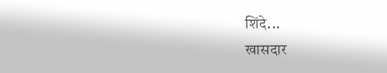शिंदे...
खासदार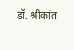डॉ. श्रीकांत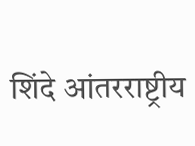शिंदे आंतरराष्ट्रीय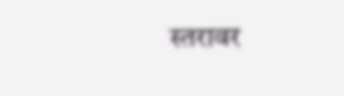स्तरावर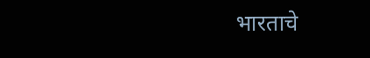भारताचे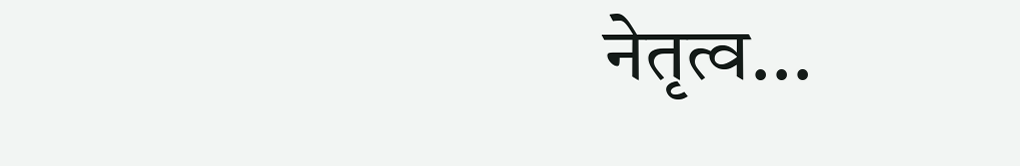नेतृत्व...